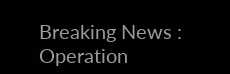Breaking News : Operation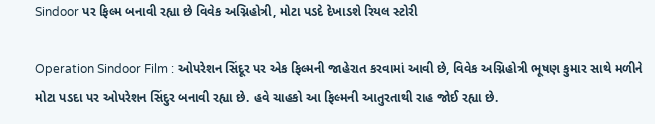Sindoor પર ફિલ્મ બનાવી રહ્યા છે વિવેક અગ્નિહોત્રી, મોટા પડદે દેખાડશે રિયલ સ્ટોરી

Operation Sindoor Film : ઓપરેશન સિંદૂર પર એક ફિલ્મની જાહેરાત કરવામાં આવી છે, વિવેક અગ્નિહોત્રી ભૂષણ કુમાર સાથે મળીને મોટા પડદા પર ઓપરેશન સિંદુર બનાવી રહ્યા છે. હવે ચાહકો આ ફિલ્મની આતુરતાથી રાહ જોઈ રહ્યા છે.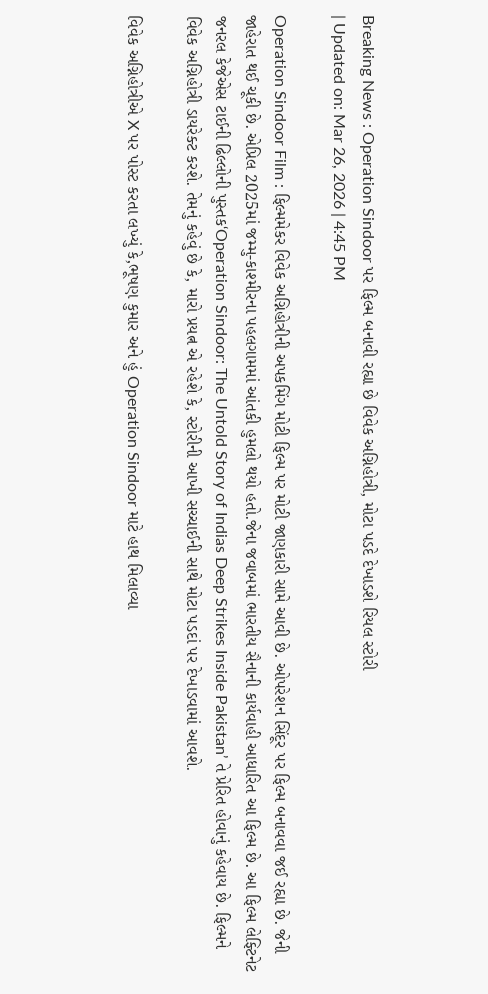Breaking News : Operation Sindoor પર ફિલ્મ બનાવી રહ્યા છે વિવેક અગ્નિહોત્રી, મોટા પડદે દેખાડશે રિયલ સ્ટોરી
| Updated on: Mar 26, 2026 | 4:45 PM

Operation Sindoor Film : ફિલ્મમેકર વિવેક અગ્નિહોત્રીની અપકમિંગ મોટી ફિલ્મ પર મોટી જાણકારી સામે આવી છે. ઓપરેશન સિંદૂર પર ફિલ્મ બનાવવા જઈ રહ્યા છે. જેની જાહેરાત થઈ ચૂકી છે. એપ્રિલ 2025માં જમ્મુ-કાશ્મીરના પહલગામમાં આંતકી હુમલો થયો હતો.જેના જવાબમાં ભારતીય સૈનાની કાર્યવાહી આધારિત આ ફિલ્મ છે. આ ફિલ્મ લેફ્ટિનેટ જનરલ કેજેએસ ટાઈની ઢિલ્લોની પુસ્તક‘Operation Sindoor: The Untold Story of Indias Deep Strikes Inside Pakistan’ તે પ્રેરિત હોવાનું કહેવાય છે. ફિલ્મને વિવેક અગ્નિહોત્રી ડાયરેક્ટ કરશે. તેમનું કહેવું છે કે, મારો પ્રયત્ન એ રહેશે કે, સ્ટોરીની આખી સચ્ચાઈની સાથે મોટા પડદાં પર દેખાડવામાં આવશે.

વિવેક અગ્નિહોત્રીએ X પર પોસ્ટ કરતા લખ્યું કે,ભૂષણ કુમાર અને હું Operation Sindoor માટે હાથ મિલાવ્યા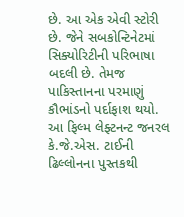છે. આ એક એવી સ્ટોરી છે. જેને સબકોન્ટિનેટમાં સિક્યોરિટીની પરિભાષા બદલી છે. તેમજ પાકિસ્તાનના પરમાણું કૌભાંડનો પર્દાફાશ થયો. આ ફિલ્મ લેફ્ટનન્ટ જનરલ કે.જે.એસ. ટાઈની ઢિલ્લોનના પુસ્તકથી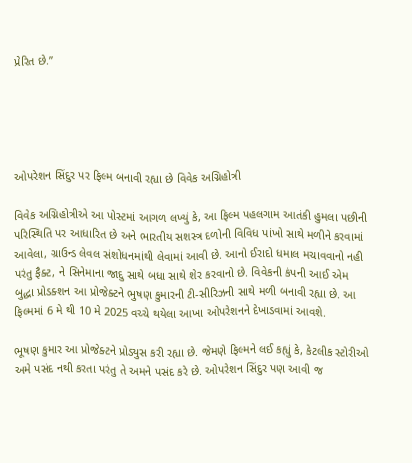પ્રેરિત છે.”





ઓપરેશન સિંદુર પર ફિલ્મ બનાવી રહ્યા છે વિવેક અગ્નિહોત્રી

વિવેક અગ્નિહોત્રીએ આ પોસ્ટમાં આગળ લખ્યું કે, આ ફિલ્મ પહલગામ આતંકી હુમલા પછીની પરિસ્થિતિ પર આધારિત છે અને ભારતીય સશસ્ત્ર દળોની વિવિધ પાંખો સાથે મળીને કરવામાં આવેલા, ગ્રાઉન્ડ લેવલ સંશોધનમાંથી લેવામાં આવી છે. આનો ઈરાદો ધમાલ મચાવવાનો નહી પરંતુ ફૈક્ટ, ને સિનેમાના જાદુ સાથે બધા સાથે શેર કરવાનો છે. વિવેકની કંપની આઈ એમ બુદ્ધા પ્રોડક્શન આ પ્રોજેક્ટને ભુષણ કુમારની ટી-સીરિઝની સાથે મળી બનાવી રહ્યા છે. આ ફિલ્મમાં 6 મે થી 10 મે 2025 વચ્ચે થયેલા આખા ઓપરેશનને દેખાડવામાં આવશે.

ભૂષણ કુમાર આ પ્રોજેક્ટને પ્રોડ્યુસ કરી રહ્યા છે. જેમણે ફિલ્મને લઈ કહ્યું કે, કેટલીક સ્ટોરીઓ અમે પસંદ નથી કરતા પરંતુ તે અમને પસંદ કરે છે. ઓપરેશન સિંદુર પણ આવી જ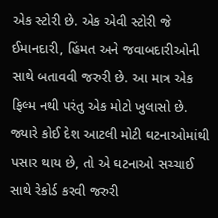એક સ્ટોરી છે. એક એવી સ્ટોરી જે ઈમાનદારી, હિંમત અને જવાબદારીઓની સાથે બતાવવી જરુરી છે. આ માત્ર એક ફિલ્મ નથી પરંતુ એક મોટો ખુલાસો છે. જ્યારે કોઈ દેશ આટલી મોટી ઘટનાઓમાંથી પસાર થાય છે, તો એ ઘટનાઓ સચ્ચાઈ સાથે રેકોર્ડ કરવી જરુરી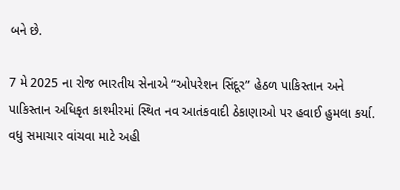બને છે.

7 મે 2025 ના રોજ ભારતીય સેનાએ “ઓપરેશન સિંદૂર” હેઠળ પાકિસ્તાન અને પાકિસ્તાન અધિકૃત કાશ્મીરમાં સ્થિત નવ આતંકવાદી ઠેકાણાઓ પર હવાઈ હુમલા કર્યા.  વધુ સમાચાર વાંચવા માટે અહી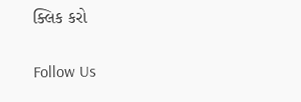ક્લિક કરો

Follow Us